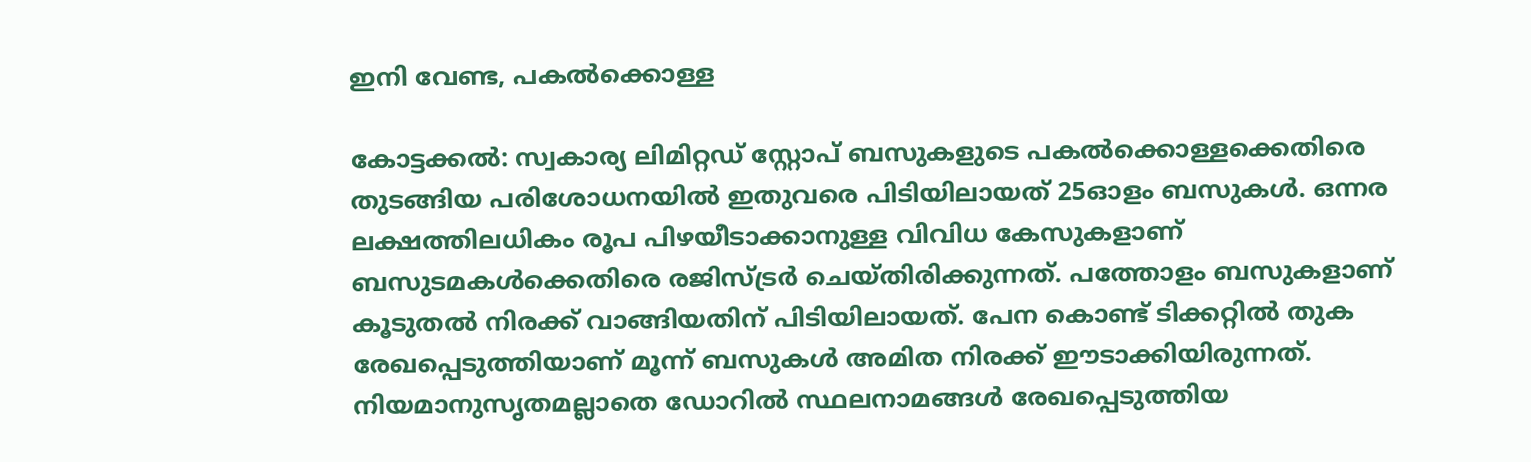ഇനി വേണ്ട, പകല്‍ക്കൊള്ള

കോട്ടക്കല്‍: സ്വകാര്യ ലിമിറ്റഡ് സ്റ്റോപ് ബസുകളുടെ പകല്‍ക്കൊള്ളക്കെതിരെ തുടങ്ങിയ പരിശോധനയില്‍ ഇതുവരെ പിടിയിലായത് 25ഓളം ബസുകള്‍. ഒന്നര ലക്ഷത്തിലധികം രൂപ പിഴയീടാക്കാനുള്ള വിവിധ കേസുകളാണ് ബസുടമകള്‍ക്കെതിരെ രജിസ്ട്രര്‍ ചെയ്തിരിക്കുന്നത്. പത്തോളം ബസുകളാണ് കൂടുതല്‍ നിരക്ക് വാങ്ങിയതിന് പിടിയിലായത്. പേന കൊണ്ട് ടിക്കറ്റില്‍ തുക രേഖപ്പെടുത്തിയാണ് മൂന്ന് ബസുകള്‍ അമിത നിരക്ക് ഈടാക്കിയിരുന്നത്. നിയമാനുസൃതമല്ലാതെ ഡോറില്‍ സ്ഥലനാമങ്ങള്‍ രേഖപ്പെടുത്തിയ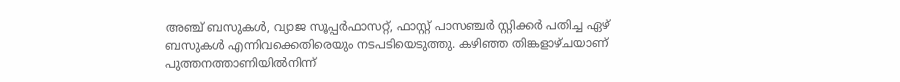അഞ്ച് ബസുകള്‍, വ്യാജ സൂപ്പര്‍ഫാസറ്റ്, ഫാസ്റ്റ് പാസഞ്ചര്‍ സ്റ്റിക്കര്‍ പതിച്ച ഏഴ് ബസുകള്‍ എന്നിവക്കെതിരെയും നടപടിയെടുത്തു. കഴിഞ്ഞ തിങ്കളാഴ്ചയാണ് പുത്തനത്താണിയില്‍നിന്ന്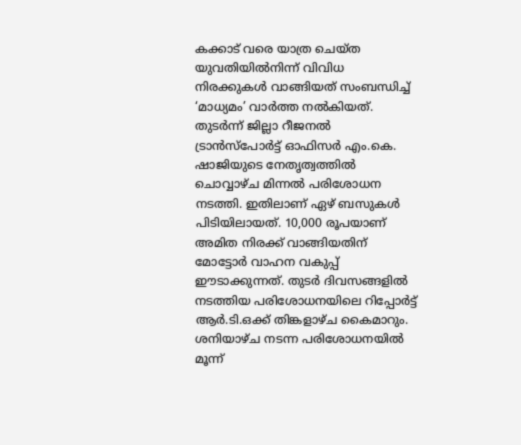കക്കാട് വരെ യാത്ര ചെയ്ത യുവതിയില്‍നിന്ന് വിവിധ നിരക്കുകള്‍ വാങ്ങിയത് സംബന്ധിച്ച് ‘മാധ്യമം’ വാര്‍ത്ത നല്‍കിയത്. തുടര്‍ന്ന് ജില്ലാ റീജനല്‍ ട്രാന്‍സ്പോര്‍ട്ട് ഓഫിസര്‍ എം.കെ. ഷാജിയുടെ നേതൃത്വത്തില്‍ ചൊവ്വാഴ്ച മിന്നല്‍ പരിശോധന നടത്തി. ഇതിലാണ് ഏഴ് ബസുകള്‍ പിടിയിലായത്. 10,000 രൂപയാണ് അമിത നിരക്ക് വാങ്ങിയതിന് മോട്ടോര്‍ വാഹന വകുപ്പ് ഈടാക്കുന്നത്. തുടര്‍ ദിവസങ്ങളില്‍ നടത്തിയ പരിശോധനയിലെ റിപ്പോര്‍ട്ട് ആര്‍.ടി.ഒക്ക് തിങ്കളാഴ്ച കൈമാറും. ശനിയാഴ്ച നടന്ന പരിശോധനയില്‍ മൂന്ന്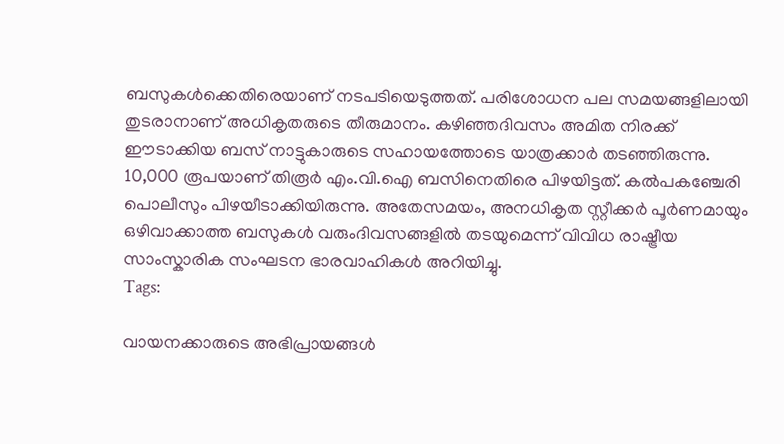ബസുകള്‍ക്കെതിരെയാണ് നടപടിയെടുത്തത്. പരിശോധന പല സമയങ്ങളിലായി തുടരാനാണ് അധികൃതരുടെ തീരുമാനം. കഴിഞ്ഞദിവസം അമിത നിരക്ക് ഈടാക്കിയ ബസ് നാട്ടുകാരുടെ സഹായത്തോടെ യാത്രക്കാര്‍ തടഞ്ഞിരുന്നു. 10,000 രൂപയാണ് തിരൂര്‍ എം.വി.ഐ ബസിനെതിരെ പിഴയിട്ടത്. കല്‍പകഞ്ചേരി പൊലീസും പിഴയീടാക്കിയിരുന്നു. അതേസമയം, അനധികൃത സ്റ്റീക്കര്‍ പൂര്‍ണമായും ഒഴിവാക്കാത്ത ബസുകള്‍ വരുംദിവസങ്ങളില്‍ തടയുമെന്ന് വിവിധ രാഷ്ട്രീയ സാംസ്കാരിക സംഘടന ഭാരവാഹികള്‍ അറിയിച്ചു.
Tags:

വായനക്കാരുടെ അഭിപ്രായങ്ങള്‍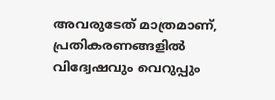അവരുടേത് മാത്രമാണ്, പ്രതികരണങ്ങളിൽ വിദ്വേഷവും വെറുപ്പും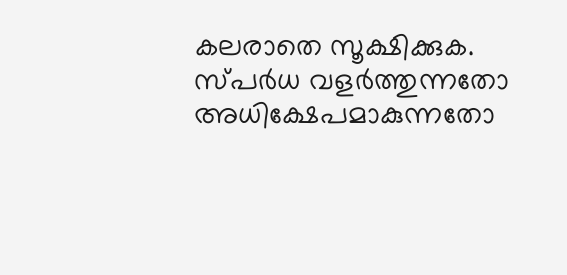കലരാതെ സൂക്ഷിക്കുക. സ്പർധ വളർത്തുന്നതോ അധിക്ഷേപമാകുന്നതോ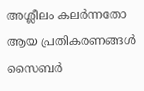അശ്ലീലം കലർന്നതോ ആയ പ്രതികരണങ്ങൾ സൈബർ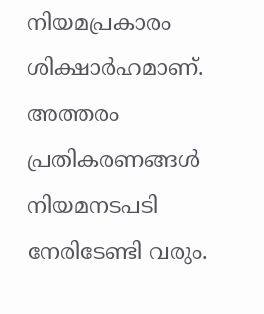നിയമപ്രകാരം ശിക്ഷാർഹമാണ്. അത്തരം പ്രതികരണങ്ങൾ നിയമനടപടി നേരിടേണ്ടി വരും.